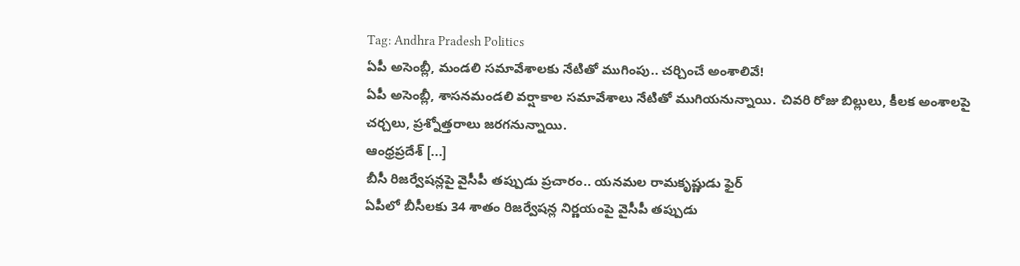Tag: Andhra Pradesh Politics
ఏపీ అసెంబ్లీ, మండలి సమావేశాలకు నేటితో ముగింపు.. చర్చించే అంశాలివే!
ఏపీ అసెంబ్లీ, శాసనమండలి వర్షాకాల సమావేశాలు నేటితో ముగియనున్నాయి. చివరి రోజు బిల్లులు, కీలక అంశాలపై చర్చలు, ప్రశ్నోత్తరాలు జరగనున్నాయి.
ఆంధ్రప్రదేశ్ [...]
బీసీ రిజర్వేషన్లపై వైసీపీ తప్పుడు ప్రచారం.. యనమల రామకృష్ణుడు ఫైర్
ఏపీలో బీసీలకు 34 శాతం రిజర్వేషన్ల నిర్ణయంపై వైసీపీ తప్పుడు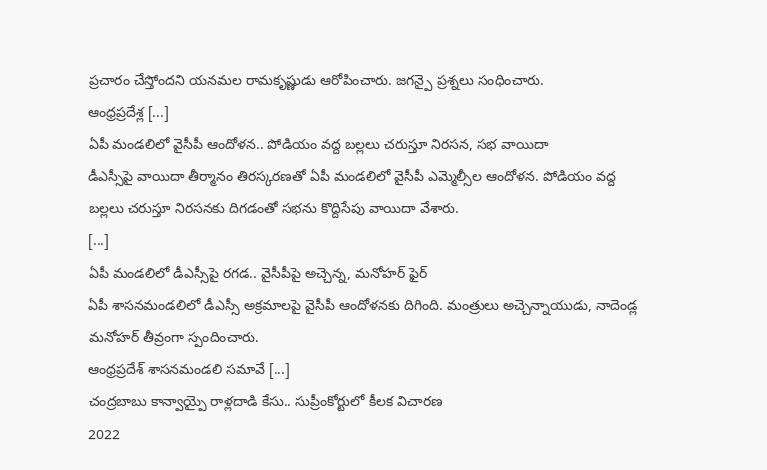ప్రచారం చేస్తోందని యనమల రామకృష్ణుడు ఆరోపించారు. జగన్పై ప్రశ్నలు సంధించారు.
ఆంధ్రప్రదేశ్ల [...]
ఏపీ మండలిలో వైసీపీ ఆందోళన.. పోడియం వద్ద బల్లలు చరుస్తూ నిరసన, సభ వాయిదా
డీఎస్సీపై వాయిదా తీర్మానం తిరస్కరణతో ఏపీ మండలిలో వైసీపీ ఎమ్మెల్సీల ఆందోళన. పోడియం వద్ద బల్లలు చరుస్తూ నిరసనకు దిగడంతో సభను కొద్దిసేపు వాయిదా వేశారు.
[...]
ఏపీ మండలిలో డీఎస్సీపై రగడ.. వైసీపీపై అచ్చెన్న, మనోహర్ ఫైర్
ఏపీ శాసనమండలిలో డీఎస్సీ అక్రమాలపై వైసీపీ ఆందోళనకు దిగింది. మంత్రులు అచ్చెన్నాయుడు, నాదెండ్ల మనోహర్ తీవ్రంగా స్పందించారు.
ఆంధ్రప్రదేశ్ శాసనమండలి సమావే [...]
చంద్రబాబు కాన్వాయ్పై రాళ్లదాడి కేసు.. సుప్రీంకోర్టులో కీలక విచారణ
2022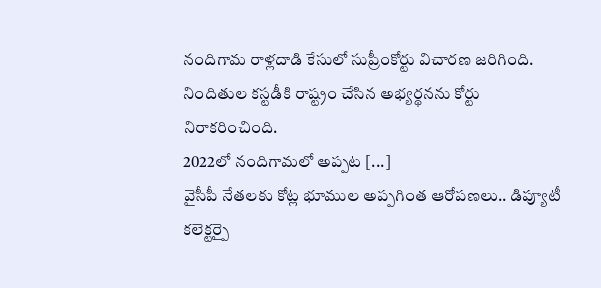నందిగామ రాళ్లదాడి కేసులో సుప్రీంకోర్టు విచారణ జరిగింది. నిందితుల కస్టడీకి రాష్ట్రం చేసిన అభ్యర్థనను కోర్టు నిరాకరించింది.
2022లో నందిగామలో అప్పట [...]
వైసీపీ నేతలకు కోట్ల భూముల అప్పగింత ఆరోపణలు.. డిప్యూటీ కలెక్టర్పై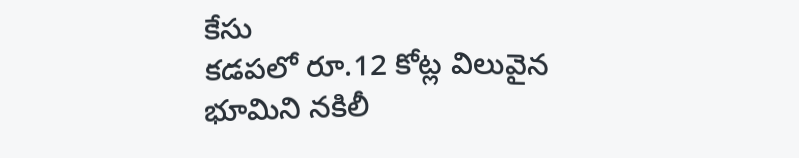కేసు
కడపలో రూ.12 కోట్ల విలువైన భూమిని నకిలీ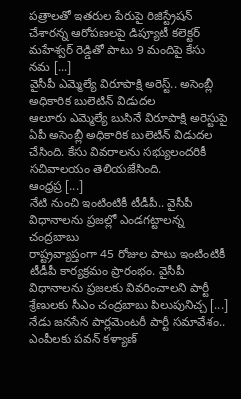పత్రాలతో ఇతరుల పేరుపై రిజిస్ట్రేషన్ చేశారన్న ఆరోపణలపై డిప్యూటీ కలెక్టర్ మహేశ్వర్ రెడ్డితో పాటు 9 మందిపై కేసు నమ [...]
వైసీపీ ఎమ్మెల్యే విరూపాక్షి అరెస్ట్.. అసెంబ్లీ అధికారిక బులెటిన్ విడుదల
ఆలూరు ఎమ్మెల్యే బుసినే విరూపాక్షి అరెస్టుపై ఏపీ అసెంబ్లీ అధికారిక బులెటిన్ విడుదల చేసింది. కేసు వివరాలను సభ్యులందరికీ సచివాలయం తెలియజేసింది.
ఆంధ్రప్ర [...]
నేటి నుంచి ఇంటింటికీ టీడీపీ.. వైసీపీ విధానాలను ప్రజల్లో ఎండగట్టాలన్న చంద్రబాబు
రాష్ట్రవ్యాప్తంగా 45 రోజుల పాటు ఇంటింటికీ టీడీపీ కార్యక్రమం ప్రారంభం. వైసీపీ విధానాలను ప్రజలకు వివరించాలని పార్టీ శ్రేణులకు సీఎం చంద్రబాబు పిలుపునిచ్చ [...]
నేడు జనసేన పార్లమెంటరీ పార్టీ సమావేశం.. ఎంపీలకు పవన్ కళ్యాణ్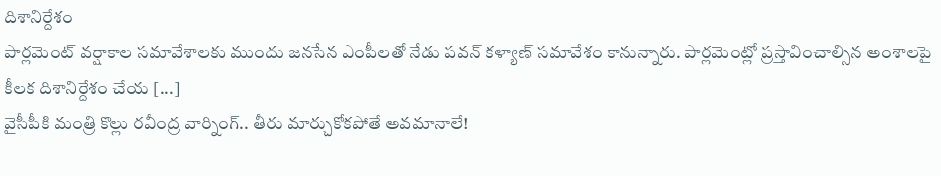దిశానిర్దేశం
పార్లమెంట్ వర్షాకాల సమావేశాలకు ముందు జనసేన ఎంపీలతో నేడు పవన్ కళ్యాణ్ సమావేశం కానున్నారు. పార్లమెంట్లో ప్రస్తావించాల్సిన అంశాలపై కీలక దిశానిర్దేశం చేయ [...]
వైసీపీకి మంత్రి కొల్లు రవీంద్ర వార్నింగ్.. తీరు మార్చుకోకపోతే అవమానాలే!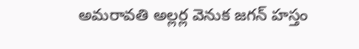అమరావతి అల్లర్ల వెనుక జగన్ హస్తం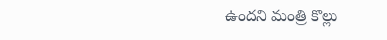ఉందని మంత్రి కొల్లు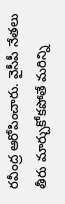రవీంద్ర ఆరోపించారు. వైసీపీ నేతలు తీరు మార్చుకోకపోతే మరిన్ని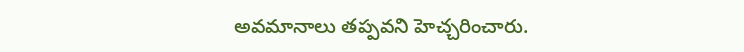అవమానాలు తప్పవని హెచ్చరించారు.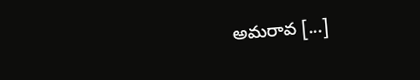అమరావ [...]